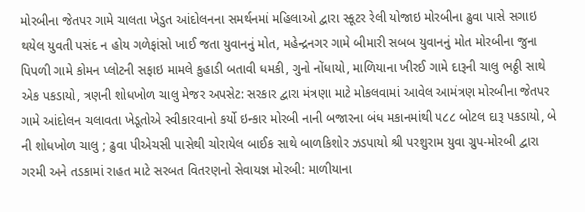મોરબીના જેતપર ગામે ચાલતા ખેડુત આંદોલનના સમર્થનમાં મહિલાઓ દ્વારા સ્કૂટર રેલી યોજાઇ મોરબીના ઢુવા પાસે સગાઇ થયેલ યુવતી પસંદ ન હોય ગળેફાંસો ખાઈ જતા યુવાનનું મોત, મહેન્દ્રનગર ગામે બીમારી સબબ યુવાનનું મોત મોરબીના જુના પિપળી ગામે કોમન પ્લોટની સફાઇ મામલે કુહાડી બતાવી ધમકી, ગુનો નોંધાયો, માળિયાના ખીરઈ ગામે દારૂની ચાલુ ભઠ્ઠી સાથે એક પકડાયો, ત્રણની શોધખોળ ચાલુ મેજર અપસેટ: સરકાર દ્વારા મંત્રણા માટે મોકલવામાં આવેલ આમંત્રણ મોરબીના જેતપર ગામે આંદોલન ચલાવતા ખેડૂતોએ સ્વીકારવાનો કર્યો ઇન્કાર મોરબી નાની બજારના બંધ મકાનમાંથી ૫૮૮ બોટલ દારૂ પકડાયો, બે ની શોધખોળ ચાલુ ; ઢુવા પીએચસી પાસેથી ચોરાયેલ બાઈક સાથે બાળકિશોર ઝડપાયો શ્રી પરશુરામ યુવા ગ્રુપ-મોરબી દ્વારા ગરમી અને તડકામાં રાહત માટે સરબત વિતરણનો સેવાયજ્ઞ મોરબી: માળીયાના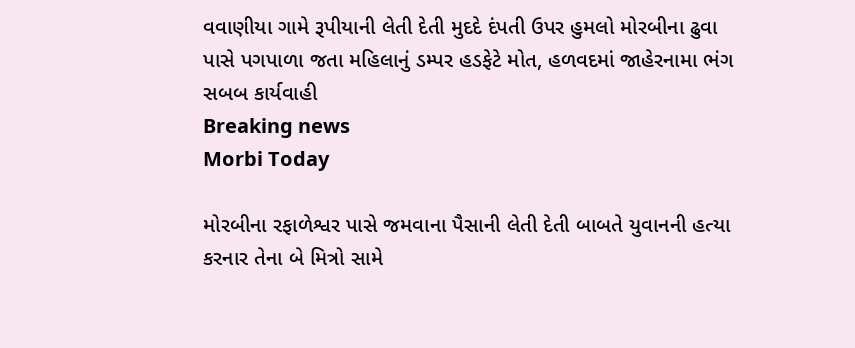વવાણીયા ગામે રૂપીયાની લેતી દેતી મુદદે દંપતી ઉપર હુમલો મોરબીના ઢુવા પાસે પગપાળા જતા મહિલાનું ડમ્પર હડફેટે મોત, હળવદમાં જાહેરનામા ભંગ સબબ કાર્યવાહી
Breaking news
Morbi Today

મોરબીના રફાળેશ્વર પાસે જમવાના પૈસાની લેતી દેતી બાબતે યુવાનની હત્યા કરનાર તેના બે મિત્રો સામે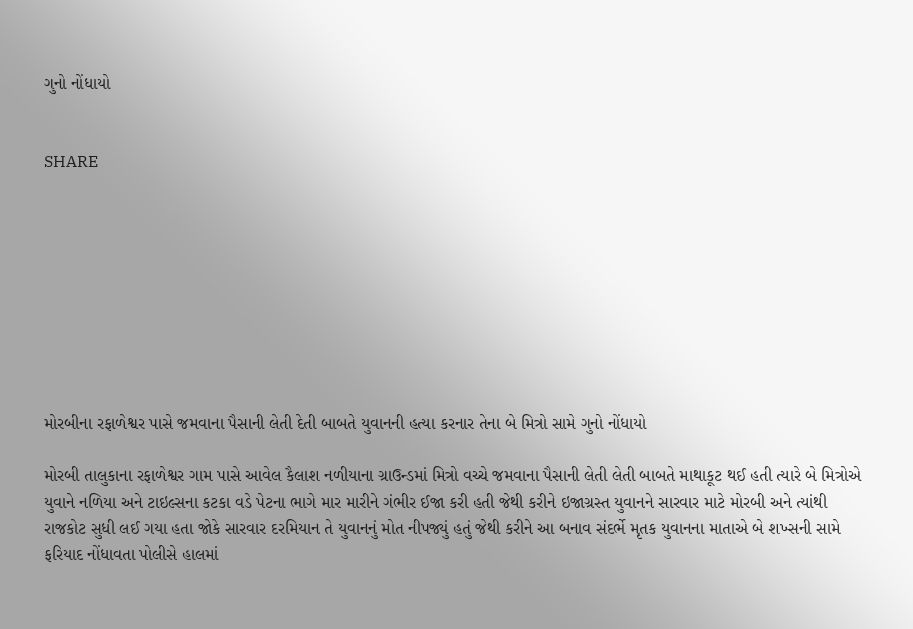ગુનો નોંધાયો


SHARE









મોરબીના રફાળેશ્વર પાસે જમવાના પૈસાની લેતી દેતી બાબતે યુવાનની હત્યા કરનાર તેના બે મિત્રો સામે ગુનો નોંધાયો

મોરબી તાલુકાના રફાળેશ્વર ગામ પાસે આવેલ કૈલાશ નળીયાના ગ્રાઉન્ડમાં મિત્રો વચ્ચે જમવાના પૈસાની લેતી લેતી બાબતે માથાકૂટ થઈ હતી ત્યારે બે મિત્રોએ યુવાને નળિયા અને ટાઇલ્સના કટકા વડે પેટના ભાગે માર મારીને ગંભીર ઈજા કરી હતી જેથી કરીને ઇજાગ્રસ્ત યુવાનને સારવાર માટે મોરબી અને ત્યાંથી રાજકોટ સુધી લઈ ગયા હતા જોકે સારવાર દરમિયાન તે યુવાનનું મોત નીપજ્યું હતું જેથી કરીને આ બનાવ સંદર્ભે મૃતક યુવાનના માતાએ બે શખ્સની સામે ફરિયાદ નોંધાવતા પોલીસે હાલમાં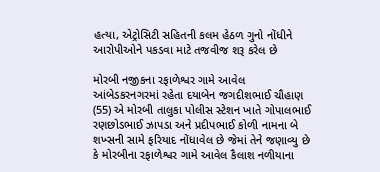હત્યા, એટ્રોસિટી સહિતની કલમ હેઠળ ગુનો નોંધીને આરોપીઓને પકડવા માટે તજવીજ શરૂ કરેલ છે

મોરબી નજીકના રફાળેશ્વર ગામે આવેલ આંબેડકરનગરમાં રહેતા દયાબેન જગદીશભાઈ ચૌહાણ (55) એ મોરબી તાલુકા પોલીસ સ્ટેશન ખાતે ગોપાલભાઈ રણછોડભાઈ ઝાપડા અને પ્રદીપભાઈ કોળી નામના બે શખ્સની સામે ફરિયાદ નોંધાવેલ છે જેમાં તેને જણાવ્યુ છે કે મોરબીના રફાળેશ્વર ગામે આવેલ કૈલાશ નળીયાના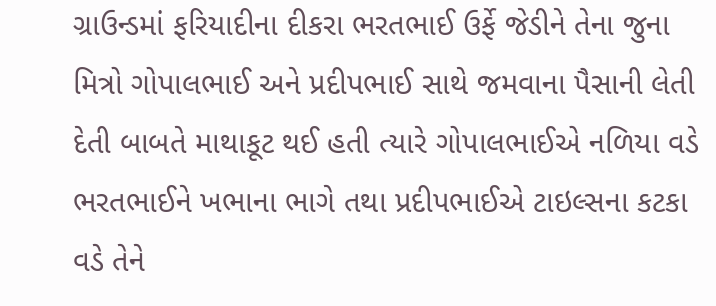ગ્રાઉન્ડમાં ફરિયાદીના દીકરા ભરતભાઈ ઉર્ફે જેડીને તેના જુના મિત્રો ગોપાલભાઈ અને પ્રદીપભાઈ સાથે જમવાના પૈસાની લેતી દેતી બાબતે માથાકૂટ થઈ હતી ત્યારે ગોપાલભાઈએ નળિયા વડે ભરતભાઈને ખભાના ભાગે તથા પ્રદીપભાઈએ ટાઇલ્સના કટકા વડે તેને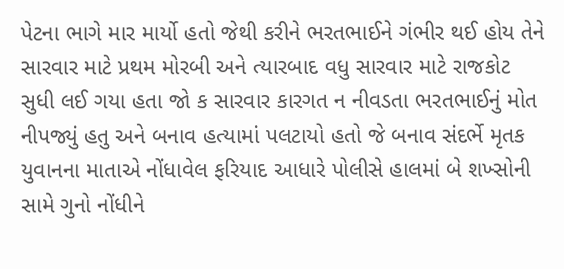પેટના ભાગે માર માર્યો હતો જેથી કરીને ભરતભાઈને ગંભીર થઈ હોય તેને સારવાર માટે પ્રથમ મોરબી અને ત્યારબાદ વધુ સારવાર માટે રાજકોટ સુધી લઈ ગયા હતા જો ક સારવાર કારગત ન નીવડતા ભરતભાઈનું મોત નીપજ્યું હતુ અને બનાવ હત્યામાં પલટાયો હતો જે બનાવ સંદર્ભે મૃતક યુવાનના માતાએ નોંધાવેલ ફરિયાદ આધારે પોલીસે હાલમાં બે શખ્સોની સામે ગુનો નોંધીને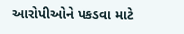આરોપીઓને પકડવા માટે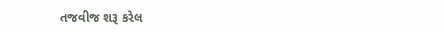તજવીજ શરૂ કરેલ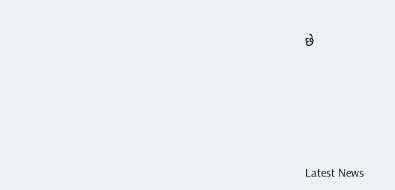છે






Latest News